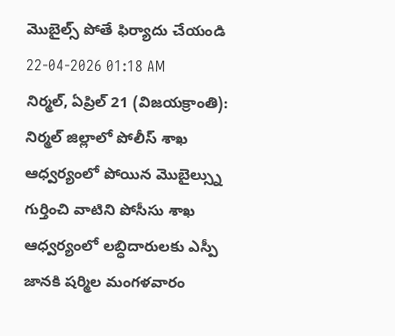మొబైల్స్ పోతే ఫిర్యాదు చేయండి
22-04-2026 01:18 AM
నిర్మల్, ఏప్రిల్ 21 (విజయక్రాంతి): నిర్మల్ జిల్లాలో పోలీస్ శాఖ ఆధ్వర్యంలో పోయిన మొబైల్స్ను గుర్తించి వాటిని పోసీసు శాఖ ఆధ్వర్యంలో లబ్ధిదారులకు ఎస్పీ జానకి షర్మిల మంగళవారం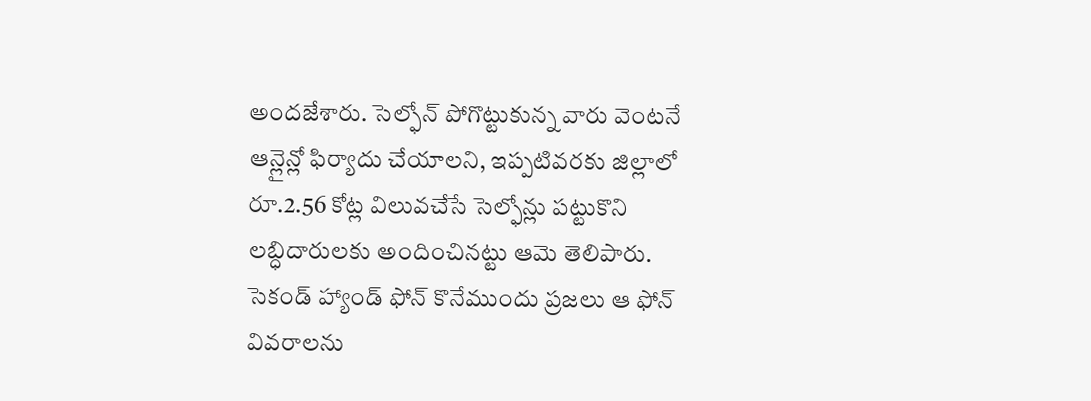అందజేశారు. సెల్ఫోన్ పోగొట్టుకున్న వారు వెంటనే ఆన్లైన్లో ఫిర్యాదు చేయాలని, ఇప్పటివరకు జిల్లాలో రూ.2.56 కోట్ల విలువచేసే సెల్ఫోన్లు పట్టుకొని లబ్ధిదారులకు అందించినట్టు ఆమె తెలిపారు. సెకండ్ హ్యాండ్ ఫోన్ కొనేముందు ప్రజలు ఆ ఫోన్ వివరాలను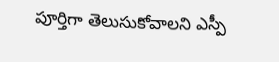పూర్తిగా తెలుసుకోవాలని ఎస్పీ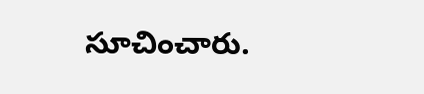సూచించారు.